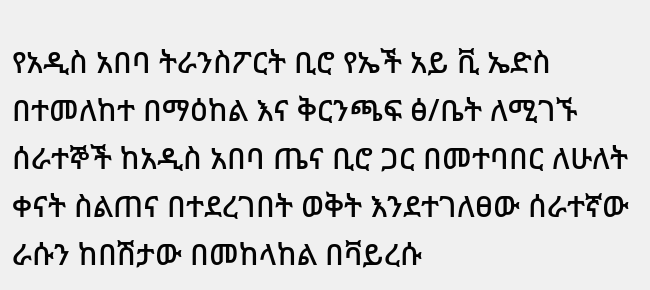የአዲስ አበባ ትራንስፖርት ቢሮ የኤች አይ ቪ ኤድስ በተመለከተ በማዕከል እና ቅርንጫፍ ፅ/ቤት ለሚገኙ ሰራተኞች ከአዲስ አበባ ጤና ቢሮ ጋር በመተባበር ለሁለት ቀናት ስልጠና በተደረገበት ወቅት እንደተገለፀው ሰራተኛው ራሱን ከበሽታው በመከላከል በቫይረሱ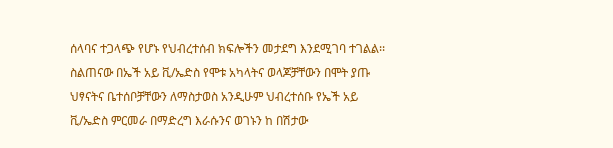ሰላባና ተጋላጭ የሆኑ የህብረተሰብ ክፍሎችን መታደግ እንደሚገባ ተገልል፡፡
ስልጠናው በኤች አይ ቪ/ኤድስ የሞቱ አካላትና ወላጆቻቸውን በሞት ያጡ ህፃናትና ቤተሰቦቻቸውን ለማስታወስ አንዲሁም ህብረተሰቡ የኤች አይ ቪ/ኤድስ ምርመራ በማድረግ እራሱንና ወገኑን ከ በሽታው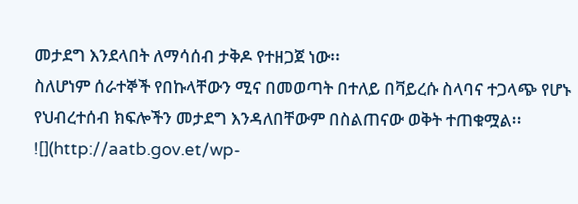መታደግ እንደላበት ለማሳሰብ ታቅዶ የተዘጋጀ ነው፡፡
ስለሆነም ሰራተኞች የበኩላቸውን ሚና በመወጣት በተለይ በቫይረሱ ስላባና ተጋላጭ የሆኑ የህብረተሰብ ክፍሎችን መታደግ እንዳለበቸውም በስልጠናው ወቅት ተጠቁሟል፡፡
![](http://aatb.gov.et/wp-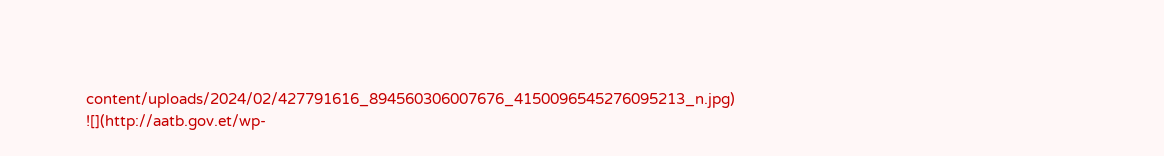content/uploads/2024/02/427791616_894560306007676_4150096545276095213_n.jpg)
![](http://aatb.gov.et/wp-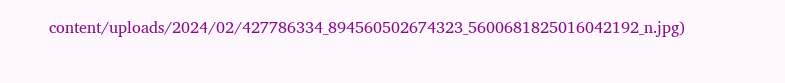content/uploads/2024/02/427786334_894560502674323_5600681825016042192_n.jpg)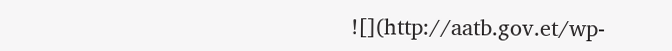![](http://aatb.gov.et/wp-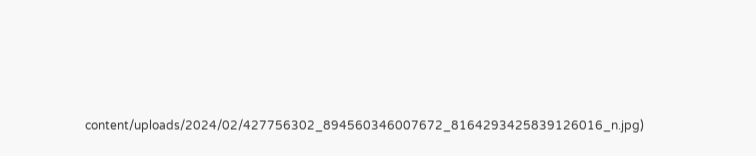content/uploads/2024/02/427756302_894560346007672_8164293425839126016_n.jpg)